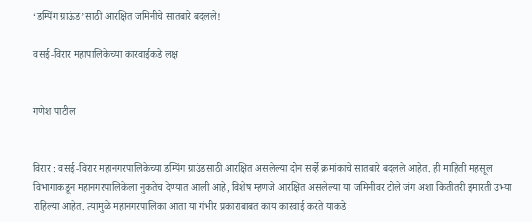‘डम्पिंग ग्राऊंड’साठी आरक्षित जमिनीचे सातबारे बदलले!

वसई-विरार महापालिकेच्या कारवाईकडे लक्ष


गणेश पाटील


विरार : वसई-विरार महानगरपालिकेच्या डम्पिंग ग्राउंडसाठी आरक्षित असलेल्या दोन सर्व्हे क्रमांकाचे सातबारे बदलले आहेत. ही माहिती महसूल विभागाकडून महानगरपालिकेला नुकतेच देण्यात आली आहे, विशेष म्हणजे आरक्षित असलेल्या या जमिनीवर टोले जंग अशा कितीतरी इमारती उभ्या राहिल्या आहेत. त्यामुळे महानगरपालिका आता या गंभीर प्रकाराबाबत काय कारवाई करते याकडे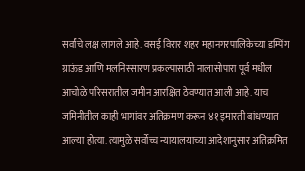सर्वांचे लक्ष लागले आहे. वसई विरार शहर महानगरपालिकेच्या डम्पिंग ग्राऊंड आणि मलनिस्सारण प्रकल्पासाठी नालासोपारा पूर्व मधील आचोळे परिसरातील जमीन आरक्षित ठेवण्यात आली आहे. याच जमिनीतील काही भागांवर अतिक्रमण करून ४१ इमारती बांधण्यात आल्या होत्या. त्यामुळे सर्वोच्च न्यायालयाच्या आदेशानुसार अतिक्रमित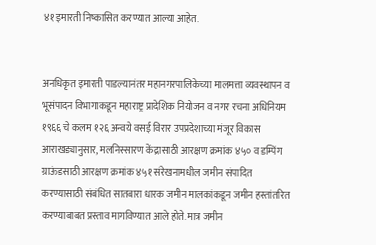४१ इमारती निष्कासित करण्यात आल्या आहेत.


अनधिकृत इमारती पाडल्यानंतर महानगरपालिकेच्या मालमत्ता व्यवस्थापन व भूसंपादन विभागाकडून महाराष्ट्र प्रादेशिक नियोजन व नगर रचना अधिनियम १९६६ चे कलम १२६ अन्वये वसई विरार उपप्रदेशाच्या मंजूर विकास आराखड्यानुसार, मलनिस्सारण केंद्रासाठी आरक्षण क्रमांक ४५० व डम्पिंग ग्राऊंडसाठी आरक्षण क्रमांक ४५१ संरेखनामधील जमीन संपादित करण्यासाठी संबंधित सातबारा धारक जमीन मालकांकडून जमीन हस्तांतरित करण्याबाबत प्रस्ताव मागविण्यात आले होते. मात्र जमीन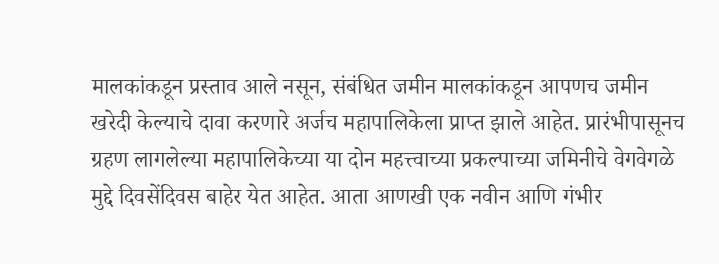मालकांकडून प्रस्ताव आले नसून, संबंधित जमीन मालकांकडून आपणच जमीन खरेदी केल्याचे दावा करणारे अर्जच महापालिकेला प्राप्त झाले आहेत. प्रारंभीपासूनच ग्रहण लागलेल्या महापालिकेच्या या दोन महत्त्वाच्या प्रकल्पाच्या जमिनीचे वेगवेगळे मुद्दे दिवसेंदिवस बाहेर येत आहेत. आता आणखी एक नवीन आणि गंभीर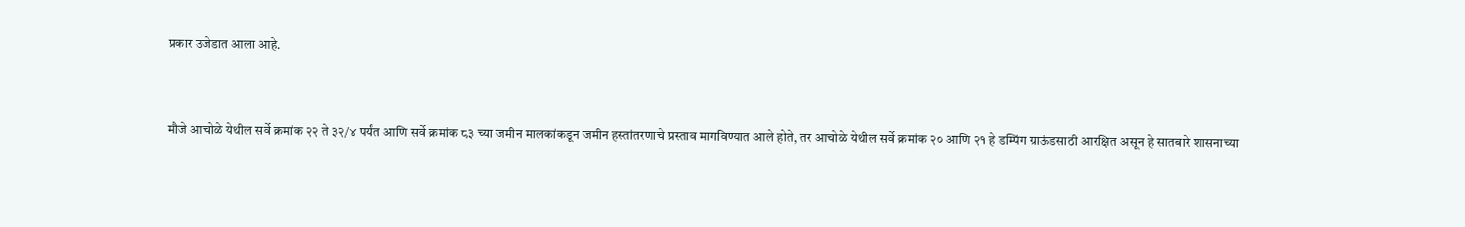प्रकार उजेडात आला आहे.


मौजे आचोळे येथील सर्वे क्रमांक २२ ते ३२/४ पर्यंत आणि सर्वे क्रमांक ८३ च्या जमीन मालकांकडून जमीन हस्तांतरणाचे प्रस्ताव मागविण्यात आले होते, तर आचोळे येथील सर्वे क्रमांक २० आणि २१ हे डम्पिंग ग्राऊंडसाठी आरक्षित असून हे सातबारे शासनाच्या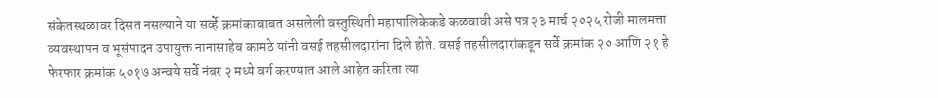संकेतस्थळावर दिसत नसल्याने या सर्व्हे क्रमांकाबाबत असलेली वस्तुस्थिती महापालिकेकडे कळवावी असे पत्र २३ मार्च २०२५ रोजी मालमत्ता व्यवस्थापन व भूसंपादन उपायुक्त नानासाहेब कामठे यांनी वसई तहसीलदारांना दिले होते. वसई तहसीलदारांकडून सर्वे क्रमांक २० आणि २१ हे फेरफार क्रमांक ५०१७ अन्वये सर्वे नंबर २ मध्ये वर्ग करण्यात आले आहेत करिता त्या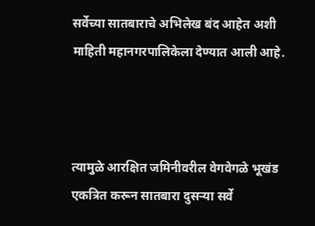सर्वेच्या सातबाराचे अभिलेख बंद आहेत अशी माहिती महानगरपालिकेला देण्यात आली आहे.



त्यामुळे आरक्षित जमिनीवरील वेगवेगळे भूखंड एकत्रित करून सातबारा दुसऱ्या सर्वे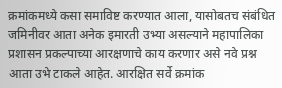क्रमांकमध्ये कसा समाविष्ट करण्यात आला, यासोबतच संबंधित जमिनीवर आता अनेक इमारती उभ्या असल्याने महापालिका प्रशासन प्रकल्पाच्या आरक्षणाचे काय करणार असे नवे प्रश्न आता उभे टाकले आहेत. आरक्षित सर्वे क्रमांक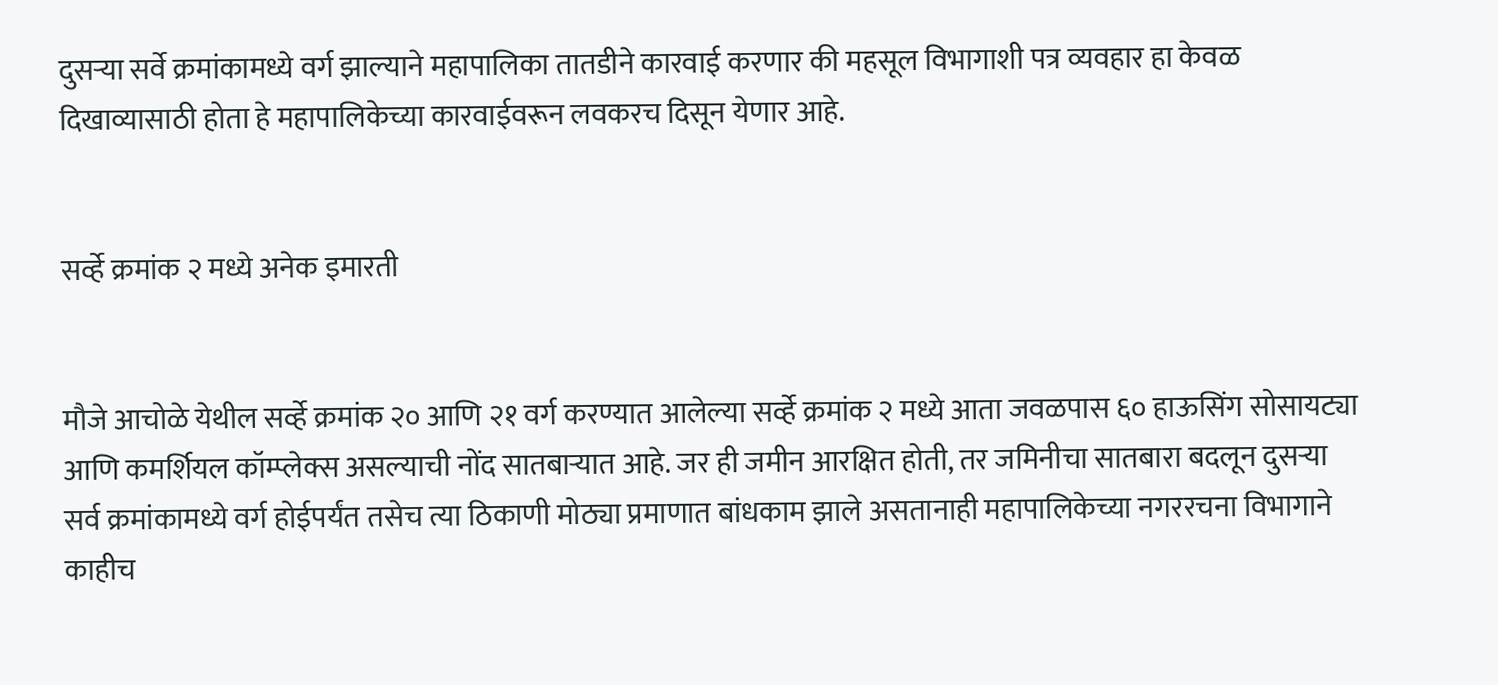दुसऱ्या सर्वे क्रमांकामध्ये वर्ग झाल्याने महापालिका तातडीने कारवाई करणार की महसूल विभागाशी पत्र व्यवहार हा केवळ दिखाव्यासाठी होता हे महापालिकेच्या कारवाईवरून लवकरच दिसून येणार आहे.


सर्व्हे क्रमांक २ मध्ये अनेक इमारती


मौजे आचोळे येथील सर्व्हे क्रमांक २० आणि २१ वर्ग करण्यात आलेल्या सर्व्हे क्रमांक २ मध्ये आता जवळपास ६० हाऊसिंग सोसायट्या आणि कमर्शियल कॉम्प्लेक्स असल्याची नोंद सातबाऱ्यात आहे. जर ही जमीन आरक्षित होती, तर जमिनीचा सातबारा बदलून दुसऱ्या सर्व क्रमांकामध्ये वर्ग होईपर्यंत तसेच त्या ठिकाणी मोठ्या प्रमाणात बांधकाम झाले असतानाही महापालिकेच्या नगररचना विभागाने काहीच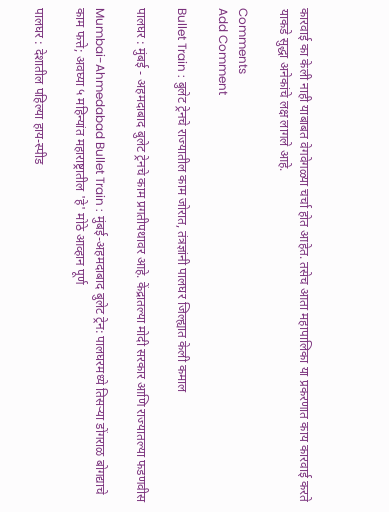कारवाई का केली नाही याबाबत वेगवेगळ्या चर्चा होत आहेत. तसेच आता महापालिका या प्रकरणात काय कारवाई करते याकडे सुद्धा अनेकांचे लक्ष लागले आहे.

Comments
Add Comment

Bullet Train : बुलेट ट्रेनचे राज्यातील काम जोरात, तंत्रज्ञांनी पालघर जिल्ह्यात केली कमाल

पालघर : मुंबई - अहमदाबाद बुलेट ट्रेनचे काम प्रगतीपथावर आहे. केंद्रातल्या मोदी सरकार आणि राज्यातल्या फडणवीस

Mumbai-Ahmedabad Bullet Train : मुंबई-अहमदाबाद बुलेट ट्रेन: पालघरमध्ये तिसऱ्या डोंगराळ बोगद्याचे काम फत्ते; अवघ्या ५ महिन्यांत महाराष्ट्रातील 'हे' मोठे आव्हान पूर्ण

पालघर : देशातील पहिल्या हाय-स्पीड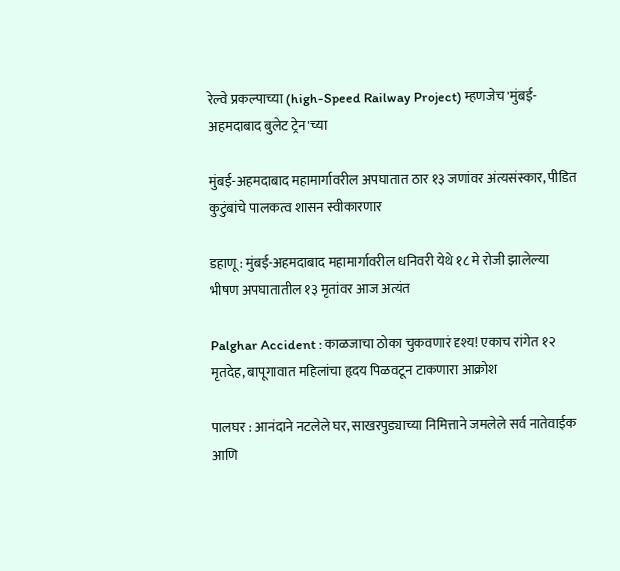रेल्वे प्रकल्पाच्या (high-Speed Railway Project) म्हणजेच 'मुंबई-अहमदाबाद बुलेट ट्रेन'च्या

मुंबई-अहमदाबाद महामार्गावरील अपघातात ठार १३ जणांवर अंत्यसंस्कार, पीडित कुटुंबांचे पालकत्व शासन स्वीकारणार

डहाणू : मुंबई-अहमदाबाद महामार्गावरील धनिवरी येथे १८ मे रोजी झालेल्या भीषण अपघातातील १३ मृतांवर आज अत्यंत

Palghar Accident : काळजाचा ठोका चुकवणारं दृश्य! एकाच रांगेत १२ मृतदेह, बापूगावात महिलांचा हृदय पिळवटून टाकणारा आक्रोश

पालघर : आनंदाने नटलेले घर, साखरपुड्याच्या निमित्ताने जमलेले सर्व नातेवाईक आणि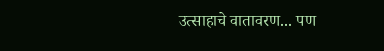उत्साहाचे वातावरण... पण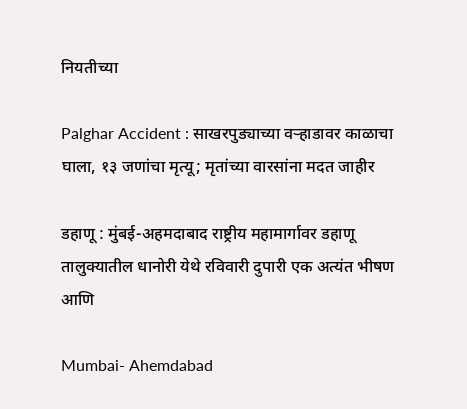नियतीच्या

Palghar Accident : साखरपुड्याच्या वऱ्हाडावर काळाचा घाला, १३ जणांचा मृत्यू; मृतांच्या वारसांना मदत जाहीर

डहाणू : मुंबई-अहमदाबाद राष्ट्रीय महामार्गावर डहाणू तालुक्यातील धानोरी येथे रविवारी दुपारी एक अत्यंत भीषण आणि

Mumbai- Ahemdabad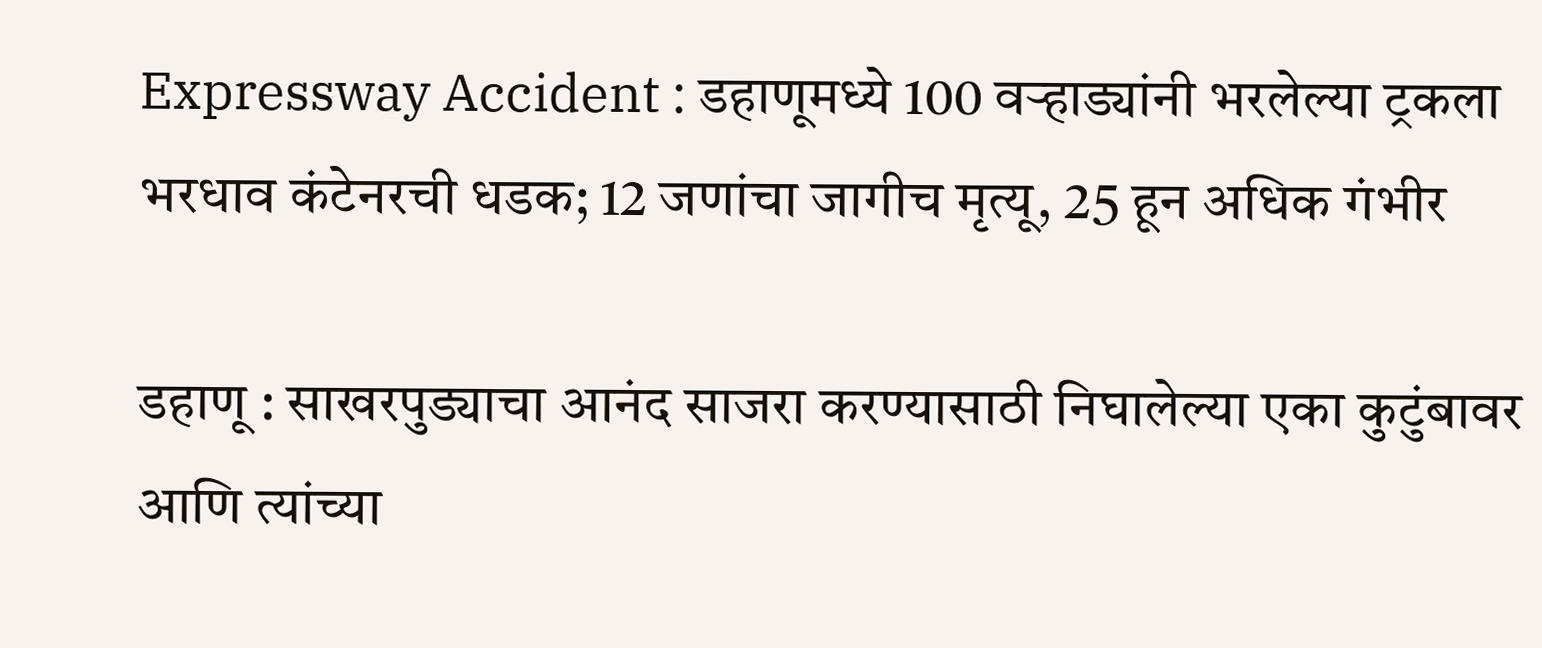Expressway Accident : डहाणूमध्ये 100 वऱ्हाड्यांनी भरलेल्या ट्रकला भरधाव कंटेनरची धडक; 12 जणांचा जागीच मृत्यू, 25 हून अधिक गंभीर

डहाणू : साखरपुड्याचा आनंद साजरा करण्यासाठी निघालेल्या एका कुटुंबावर आणि त्यांच्या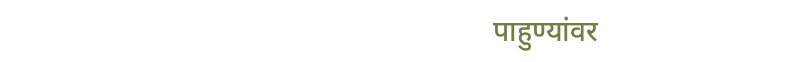पाहुण्यांवर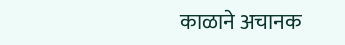काळाने अचानक